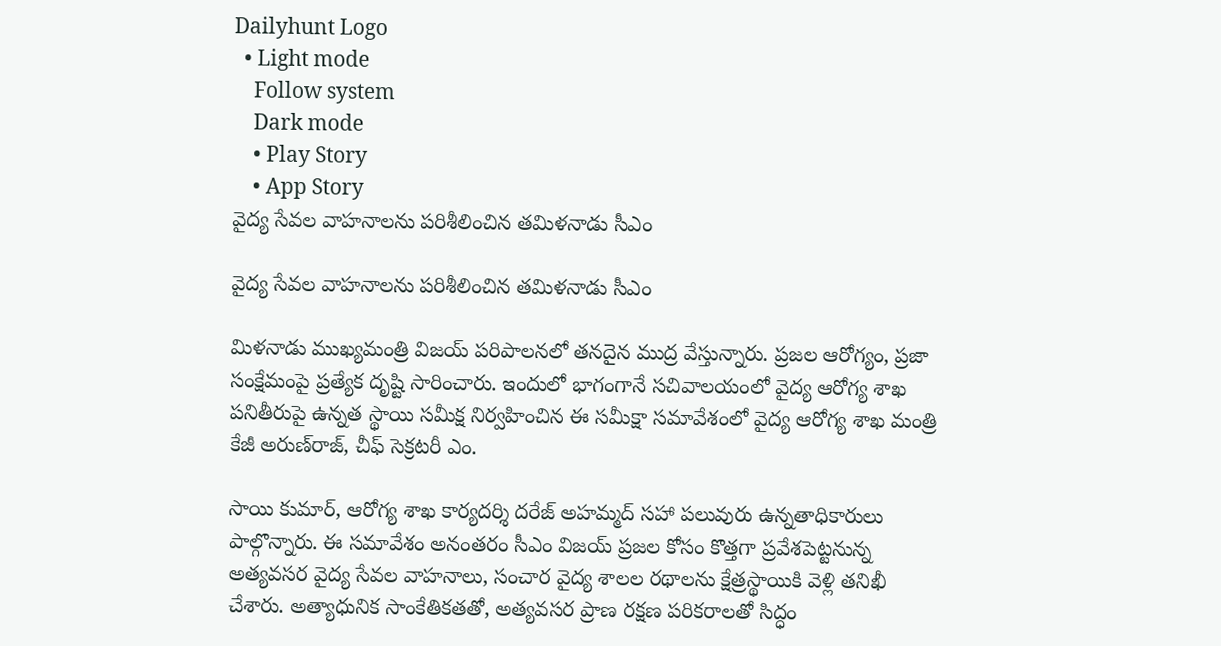Dailyhunt Logo
  • Light mode
    Follow system
    Dark mode
    • Play Story
    • App Story
వైద్య సేవల వాహనాలను పరిశీలించిన తమిళనాడు సీఎం

వైద్య సేవల వాహనాలను పరిశీలించిన తమిళనాడు సీఎం

మిళనాడు ముఖ్యమంత్రి విజయ్ పరిపాలనలో తనదైన ముద్ర వేస్తున్నారు. ప్రజల ఆరోగ్యం, ప్రజా సంక్షేమంపై ప్రత్యేక దృష్టి సారించారు. ఇందులో భాగంగానే సచివాలయంలో వైద్య ఆరోగ్య శాఖ పనితీరుపై ఉన్నత స్థాయి సమీక్ష నిర్వహించిన ఈ సమీక్షా సమావేశంలో వైద్య ఆరోగ్య శాఖ మంత్రి కేజీ అరుణ్‌రాజ్, చీఫ్ సెక్రటరీ ఎం.

సాయి కుమార్, ఆరోగ్య శాఖ కార్యదర్శి దరేజ్ అహమ్మద్ సహా పలువురు ఉన్నతాధికారులు పాల్గొన్నారు. ఈ సమావేశం అనంతరం సీఎం విజయ్ ప్రజల కోసం కొత్తగా ప్రవేశపెట్టనున్న అత్యవసర వైద్య సేవల వాహనాలు, సంచార వైద్య శాలల రథాలను క్షేత్రస్థాయికి వెళ్లి తనిఖీ చేశారు. అత్యాధునిక సాంకేతికతతో, అత్యవసర ప్రాణ రక్షణ పరికరాలతో సిద్ధం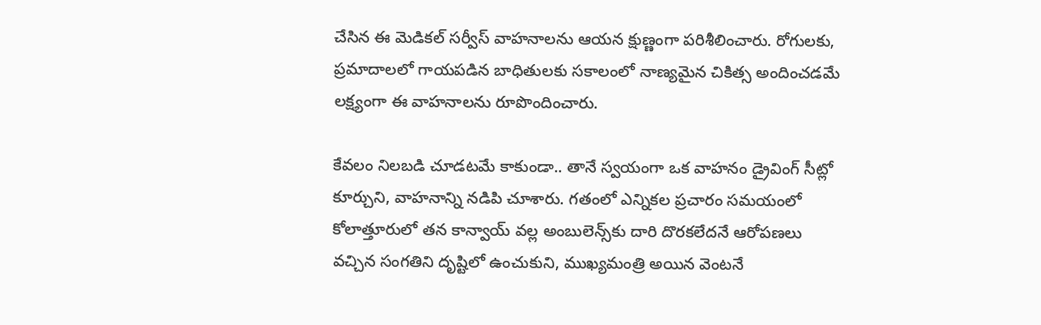చేసిన ఈ మెడికల్ సర్వీస్ వాహనాలను ఆయన క్షుణ్ణంగా పరిశీలించారు. రోగులకు, ప్రమాదాలలో గాయపడిన బాధితులకు సకాలంలో నాణ్యమైన చికిత్స అందించడమే లక్ష్యంగా ఈ వాహనాలను రూపొందించారు.

కేవలం నిలబడి చూడటమే కాకుండా.. తానే స్వయంగా ఒక వాహనం డ్రైవింగ్ సీట్లో కూర్చుని, వాహనాన్ని నడిపి చూశారు. గతంలో ఎన్నికల ప్రచారం సమయంలో కోలాత్తూరులో తన కాన్వాయ్ వల్ల అంబులెన్స్‌కు దారి దొరకలేదనే ఆరోపణలు వచ్చిన సంగతిని దృష్టిలో ఉంచుకుని, ముఖ్యమంత్రి అయిన వెంటనే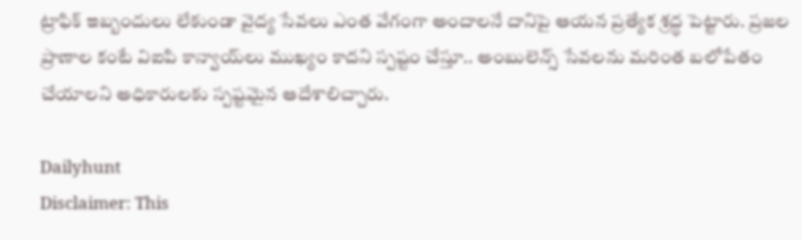ట్రాఫిక్ ఇబ్బందులు లేకుండా వైద్య సేవలు ఎంత వేగంగా అందాలనే దానిపై ఆయన ప్రత్యేక శ్రద్ధ పెట్టారు. ప్రజల ప్రాణాల కంటే విఐపి కాన్వాయ్‌లు ముఖ్యం కాదని స్పష్టం చేస్తూ.. అంబులెన్స్ సేవలను మరింత బలోపేతం చేయాలని అధికారులకు స్పష్టమైన ఆదేశాలిచ్చారు.

Dailyhunt
Disclaimer: This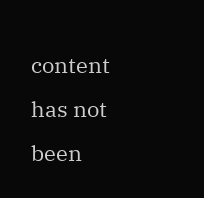content has not been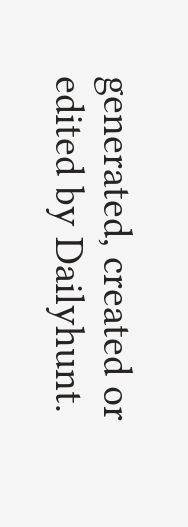generated, created or edited by Dailyhunt.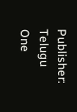Publisher: Telugu One